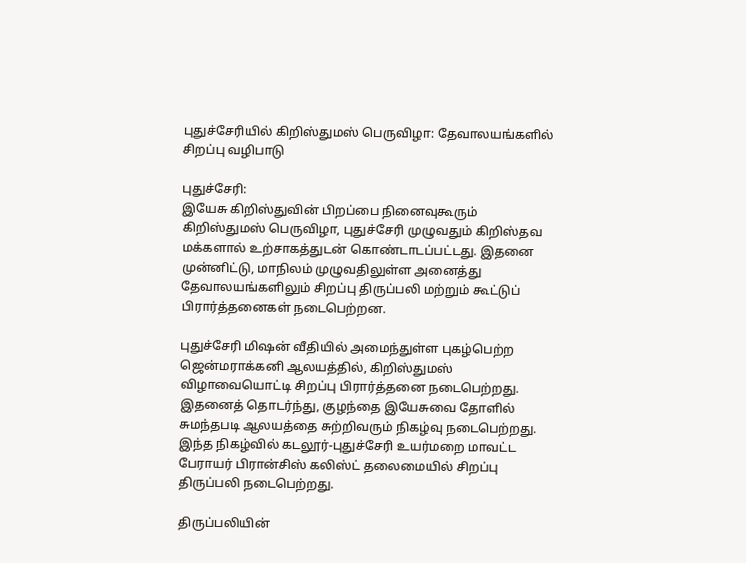புதுச்சேரியில் கிறிஸ்துமஸ் பெருவிழா: தேவாலயங்களில் சிறப்பு வழிபாடு

புதுச்சேரி:
இயேசு கிறிஸ்துவின் பிறப்பை நினைவுகூரும் கிறிஸ்துமஸ் பெருவிழா, புதுச்சேரி முழுவதும் கிறிஸ்தவ மக்களால் உற்சாகத்துடன் கொண்டாடப்பட்டது. இதனை முன்னிட்டு, மாநிலம் முழுவதிலுள்ள அனைத்து தேவாலயங்களிலும் சிறப்பு திருப்பலி மற்றும் கூட்டுப் பிரார்த்தனைகள் நடைபெற்றன.

புதுச்சேரி மிஷன் வீதியில் அமைந்துள்ள புகழ்பெற்ற ஜென்மராக்கனி ஆலயத்தில், கிறிஸ்துமஸ் விழாவையொட்டி சிறப்பு பிரார்த்தனை நடைபெற்றது. இதனைத் தொடர்ந்து, குழந்தை இயேசுவை தோளில் சுமந்தபடி ஆலயத்தை சுற்றிவரும் நிகழ்வு நடைபெற்றது. இந்த நிகழ்வில் கடலூர்-புதுச்சேரி உயர்மறை மாவட்ட பேராயர் பிரான்சிஸ் கலிஸ்ட் தலைமையில் சிறப்பு திருப்பலி நடைபெற்றது.

திருப்பலியின்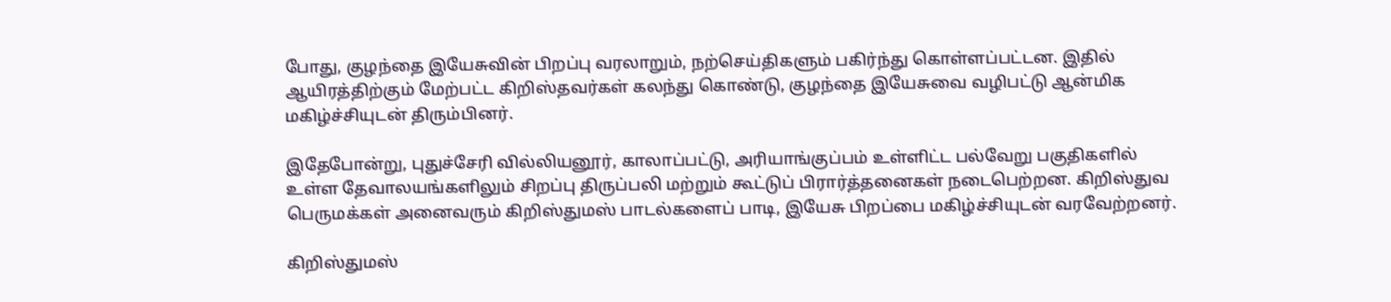போது, குழந்தை இயேசுவின் பிறப்பு வரலாறும், நற்செய்திகளும் பகிர்ந்து கொள்ளப்பட்டன. இதில் ஆயிரத்திற்கும் மேற்பட்ட கிறிஸ்தவர்கள் கலந்து கொண்டு, குழந்தை இயேசுவை வழிபட்டு ஆன்மிக மகிழ்ச்சியுடன் திரும்பினர்.

இதேபோன்று, புதுச்சேரி வில்லியனூர், காலாப்பட்டு, அரியாங்குப்பம் உள்ளிட்ட பல்வேறு பகுதிகளில் உள்ள தேவாலயங்களிலும் சிறப்பு திருப்பலி மற்றும் கூட்டுப் பிரார்த்தனைகள் நடைபெற்றன. கிறிஸ்துவ பெருமக்கள் அனைவரும் கிறிஸ்துமஸ் பாடல்களைப் பாடி, இயேசு பிறப்பை மகிழ்ச்சியுடன் வரவேற்றனர்.

கிறிஸ்துமஸ்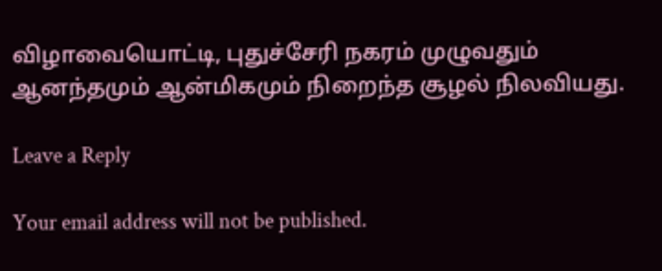விழாவையொட்டி, புதுச்சேரி நகரம் முழுவதும் ஆனந்தமும் ஆன்மிகமும் நிறைந்த சூழல் நிலவியது.

Leave a Reply

Your email address will not be published.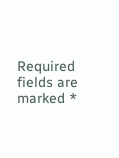Required fields are marked *